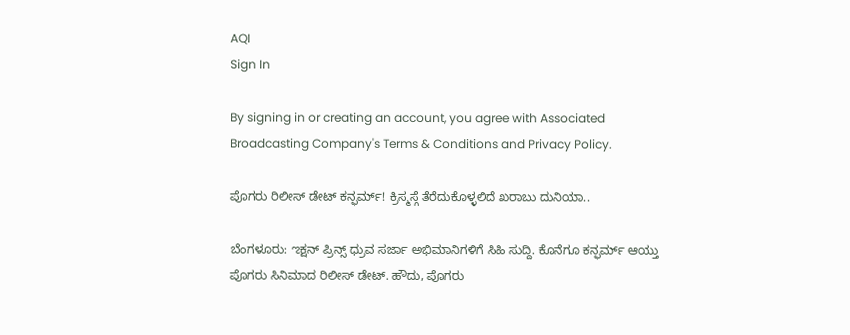AQI
Sign In

By signing in or creating an account, you agree with Associated Broadcasting Company's Terms & Conditions and Privacy Policy.

ಪೊಗರು ರಿಲೀಸ್ ಡೇಟ್ ಕನ್ಫರ್ಮ್! ಕ್ರಿಸ್ಮಸ್ಗೆ ತೆರೆದುಕೊಳ್ಳಲಿದೆ ಖರಾಬು ದುನಿಯಾ..

ಬೆಂಗಳೂರು: ಌಕ್ಷನ್ ಪ್ರಿನ್ಸ್ ಧ್ರುವ ಸರ್ಜಾ ಅಭಿಮಾನಿಗಳಿಗೆ ಸಿಹಿ ಸುದ್ದಿ. ಕೊನೆಗೂ ಕನ್ಫರ್ಮ್ ಆಯ್ತು ಪೊಗರು ಸಿನಿಮಾದ ರಿಲೀಸ್ ಡೇಟ್. ಹೌದು, ಪೊಗರು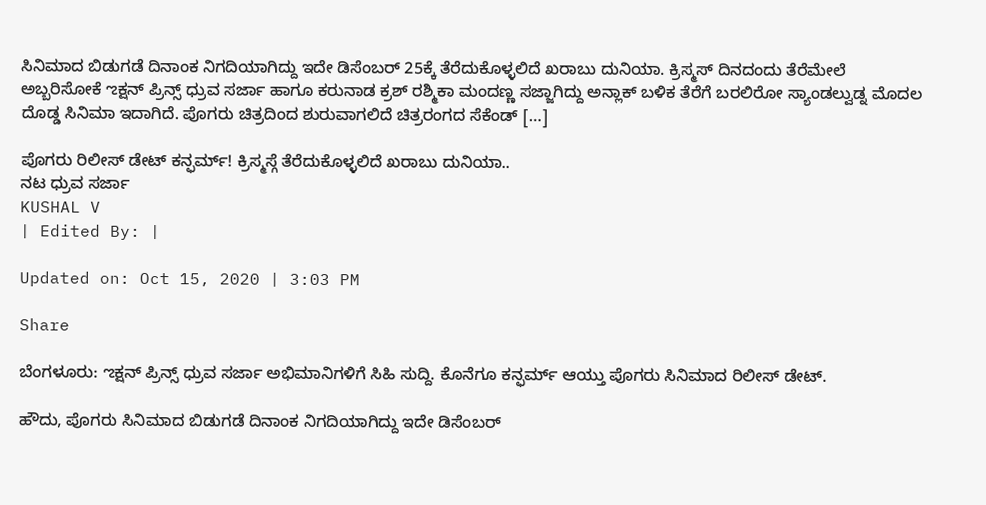ಸಿನಿಮಾದ ಬಿಡುಗಡೆ ದಿನಾಂಕ ನಿಗದಿಯಾಗಿದ್ದು ಇದೇ ಡಿಸೆಂಬರ್ 25ಕ್ಕೆ ತೆರೆದುಕೊಳ್ಳಲಿದೆ ಖರಾಬು ದುನಿಯಾ. ಕ್ರಿಸ್ಮಸ್ ದಿನದಂದು ತೆರೆಮೇಲೆ ಅಬ್ಬರಿಸೋಕೆ ಌಕ್ಷನ್ ಪ್ರಿನ್ಸ್ ಧ್ರುವ ಸರ್ಜಾ ಹಾಗೂ ಕರುನಾಡ ಕ್ರಶ್ ರಶ್ಮಿಕಾ ಮಂದಣ್ಣ ಸಜ್ಜಾಗಿದ್ದು ಅನ್ಲಾಕ್ ಬಳಿಕ ತೆರೆಗೆ ಬರಲಿರೋ ಸ್ಯಾಂಡಲ್ವುಡ್ನ ಮೊದಲ ದೊಡ್ಡ ಸಿನಿಮಾ ಇದಾಗಿದೆ. ಪೊಗರು ಚಿತ್ರದಿಂದ ಶುರುವಾಗಲಿದೆ ಚಿತ್ರರಂಗದ ಸೆಕೆಂಡ್ […]

ಪೊಗರು ರಿಲೀಸ್ ಡೇಟ್ ಕನ್ಫರ್ಮ್! ಕ್ರಿಸ್ಮಸ್ಗೆ ತೆರೆದುಕೊಳ್ಳಲಿದೆ ಖರಾಬು ದುನಿಯಾ..
ನಟ ಧ್ರುವ ಸರ್ಜಾ
KUSHAL V
| Edited By: |

Updated on: Oct 15, 2020 | 3:03 PM

Share

ಬೆಂಗಳೂರು: ಌಕ್ಷನ್ ಪ್ರಿನ್ಸ್ ಧ್ರುವ ಸರ್ಜಾ ಅಭಿಮಾನಿಗಳಿಗೆ ಸಿಹಿ ಸುದ್ದಿ. ಕೊನೆಗೂ ಕನ್ಫರ್ಮ್ ಆಯ್ತು ಪೊಗರು ಸಿನಿಮಾದ ರಿಲೀಸ್ ಡೇಟ್.

ಹೌದು, ಪೊಗರು ಸಿನಿಮಾದ ಬಿಡುಗಡೆ ದಿನಾಂಕ ನಿಗದಿಯಾಗಿದ್ದು ಇದೇ ಡಿಸೆಂಬರ್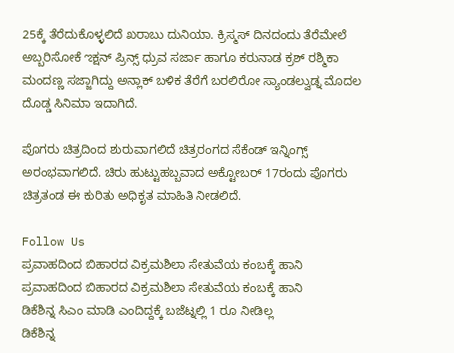25ಕ್ಕೆ ತೆರೆದುಕೊಳ್ಳಲಿದೆ ಖರಾಬು ದುನಿಯಾ. ಕ್ರಿಸ್ಮಸ್ ದಿನದಂದು ತೆರೆಮೇಲೆ ಅಬ್ಬರಿಸೋಕೆ ಌಕ್ಷನ್ ಪ್ರಿನ್ಸ್ ಧ್ರುವ ಸರ್ಜಾ ಹಾಗೂ ಕರುನಾಡ ಕ್ರಶ್ ರಶ್ಮಿಕಾ ಮಂದಣ್ಣ ಸಜ್ಜಾಗಿದ್ದು ಅನ್ಲಾಕ್ ಬಳಿಕ ತೆರೆಗೆ ಬರಲಿರೋ ಸ್ಯಾಂಡಲ್ವುಡ್ನ ಮೊದಲ ದೊಡ್ಡ ಸಿನಿಮಾ ಇದಾಗಿದೆ.

ಪೊಗರು ಚಿತ್ರದಿಂದ ಶುರುವಾಗಲಿದೆ ಚಿತ್ರರಂಗದ ಸೆಕೆಂಡ್ ಇನ್ನಿಂಗ್ಸ್ ಅರಂಭವಾಗಲಿದೆ. ಚಿರು ಹುಟ್ಟುಹಬ್ಬವಾದ ಅಕ್ಟೋಬರ್ 17ರಂದು ಪೊಗರು ಚಿತ್ರತಂಡ ಈ ಕುರಿತು ಅಧಿಕೃತ ಮಾಹಿತಿ ನೀಡಲಿದೆ.

Follow Us
ಪ್ರವಾಹದಿಂದ ಬಿಹಾರದ ವಿಕ್ರಮಶಿಲಾ ಸೇತುವೆಯ ಕಂಬಕ್ಕೆ ಹಾನಿ
ಪ್ರವಾಹದಿಂದ ಬಿಹಾರದ ವಿಕ್ರಮಶಿಲಾ ಸೇತುವೆಯ ಕಂಬಕ್ಕೆ ಹಾನಿ
ಡಿಕೆಶಿನ್ನ ಸಿಎಂ ಮಾಡಿ ಎಂದಿದ್ದಕ್ಕೆ ಬಜೆಟ್ನಲ್ಲಿ 1 ರೂ ನೀಡಿಲ್ಲ
ಡಿಕೆಶಿನ್ನ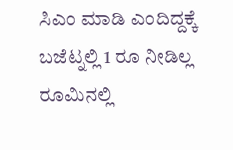ಸಿಎಂ ಮಾಡಿ ಎಂದಿದ್ದಕ್ಕೆ ಬಜೆಟ್ನಲ್ಲಿ 1 ರೂ ನೀಡಿಲ್ಲ
ರೂಮಿನಲ್ಲಿ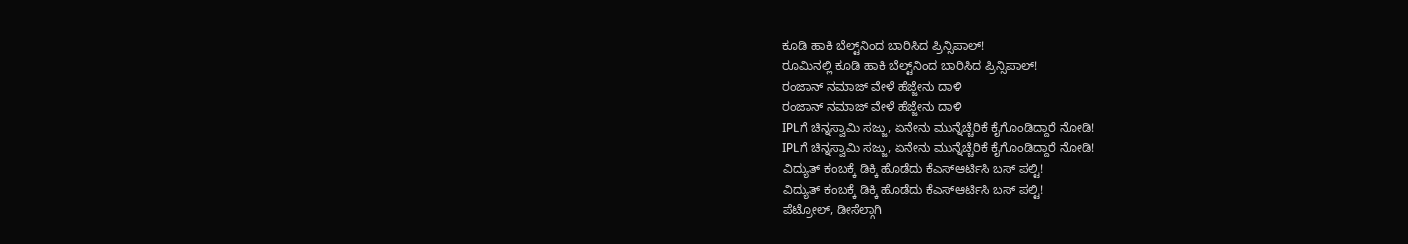ಕೂಡಿ ಹಾಕಿ ಬೆಲ್ಟ್‌ನಿಂದ ಬಾರಿಸಿದ ಪ್ರಿನ್ಸಿಪಾಲ್!
ರೂಮಿನಲ್ಲಿ ಕೂಡಿ ಹಾಕಿ ಬೆಲ್ಟ್‌ನಿಂದ ಬಾರಿಸಿದ ಪ್ರಿನ್ಸಿಪಾಲ್!
ರಂಜಾನ್ ನಮಾಜ್ ವೇಳೆ ಹೆಜ್ಜೇನು ದಾಳಿ
ರಂಜಾನ್ ನಮಾಜ್ ವೇಳೆ ಹೆಜ್ಜೇನು ದಾಳಿ
IPLಗೆ ಚಿನ್ನಸ್ವಾಮಿ ಸಜ್ಜು, ಏನೇನು ಮುನ್ನೆಚ್ಚೆರಿಕೆ ಕೈಗೊಂಡಿದ್ದಾರೆ ನೋಡಿ!
IPLಗೆ ಚಿನ್ನಸ್ವಾಮಿ ಸಜ್ಜು, ಏನೇನು ಮುನ್ನೆಚ್ಚೆರಿಕೆ ಕೈಗೊಂಡಿದ್ದಾರೆ ನೋಡಿ!
ವಿದ್ಯುತ್ ಕಂಬಕ್ಕೆ ಡಿಕ್ಕಿ ಹೊಡೆದು ಕೆಎಸ್ಆರ್ಟಿಸಿ ಬಸ್ ಪಲ್ಟಿ!
ವಿದ್ಯುತ್ ಕಂಬಕ್ಕೆ ಡಿಕ್ಕಿ ಹೊಡೆದು ಕೆಎಸ್ಆರ್ಟಿಸಿ ಬಸ್ ಪಲ್ಟಿ!
ಪೆಟ್ರೋಲ್, ಡೀಸೆಲ್ಗಾಗಿ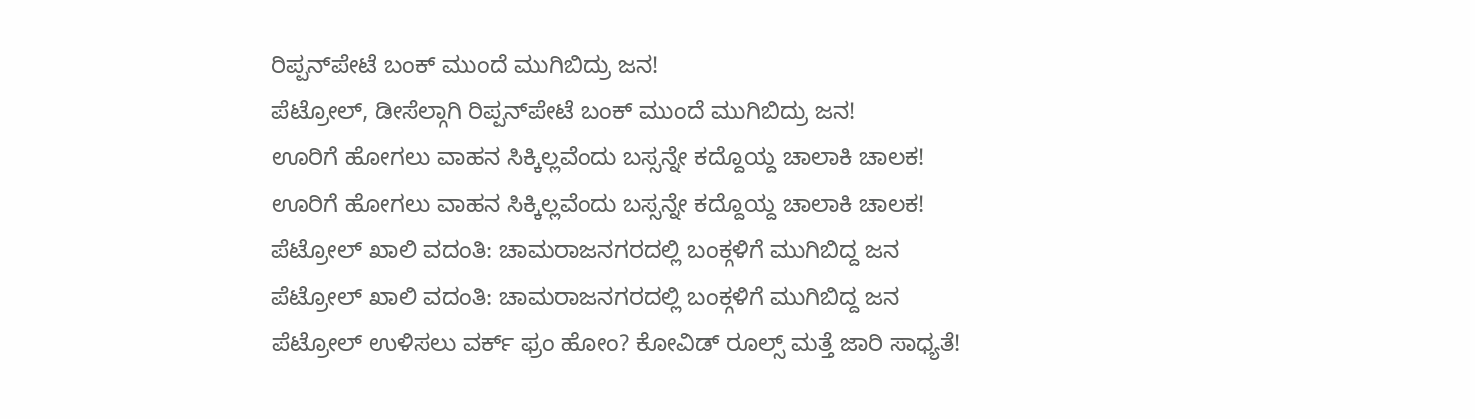ರಿಪ್ಪನ್‌ಪೇಟೆ ಬಂಕ್ ಮುಂದೆ ಮುಗಿಬಿದ್ರು ಜನ!
ಪೆಟ್ರೋಲ್, ಡೀಸೆಲ್ಗಾಗಿ ರಿಪ್ಪನ್‌ಪೇಟೆ ಬಂಕ್ ಮುಂದೆ ಮುಗಿಬಿದ್ರು ಜನ!
ಊರಿಗೆ ಹೋಗಲು ವಾಹನ ಸಿಕ್ಕಿಲ್ಲವೆಂದು ಬಸ್ಸನ್ನೇ ಕದ್ದೊಯ್ದ ಚಾಲಾಕಿ ಚಾಲಕ!
ಊರಿಗೆ ಹೋಗಲು ವಾಹನ ಸಿಕ್ಕಿಲ್ಲವೆಂದು ಬಸ್ಸನ್ನೇ ಕದ್ದೊಯ್ದ ಚಾಲಾಕಿ ಚಾಲಕ!
ಪೆಟ್ರೋಲ್ ಖಾಲಿ ವದಂತಿ: ಚಾಮರಾಜನಗರದಲ್ಲಿ ಬಂಕ್ಗಳಿಗೆ ಮುಗಿಬಿದ್ದ ಜನ
ಪೆಟ್ರೋಲ್ ಖಾಲಿ ವದಂತಿ: ಚಾಮರಾಜನಗರದಲ್ಲಿ ಬಂಕ್ಗಳಿಗೆ ಮುಗಿಬಿದ್ದ ಜನ
ಪೆಟ್ರೋಲ್ ಉಳಿಸಲು ವರ್ಕ್ ಫ್ರಂ ಹೋಂ? ಕೋವಿಡ್ ರೂಲ್ಸ್ ಮತ್ತೆ ಜಾರಿ ಸಾಧ್ಯತೆ!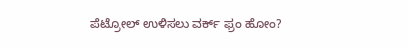ಪೆಟ್ರೋಲ್ ಉಳಿಸಲು ವರ್ಕ್ ಫ್ರಂ ಹೋಂ?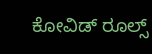ಕೋವಿಡ್ ರೂಲ್ಸ್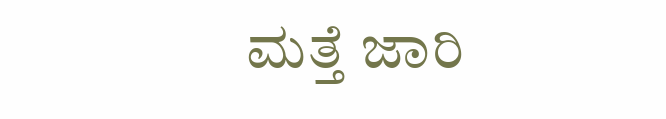ಮತ್ತೆ ಜಾರಿ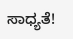ಸಾಧ್ಯತೆ!